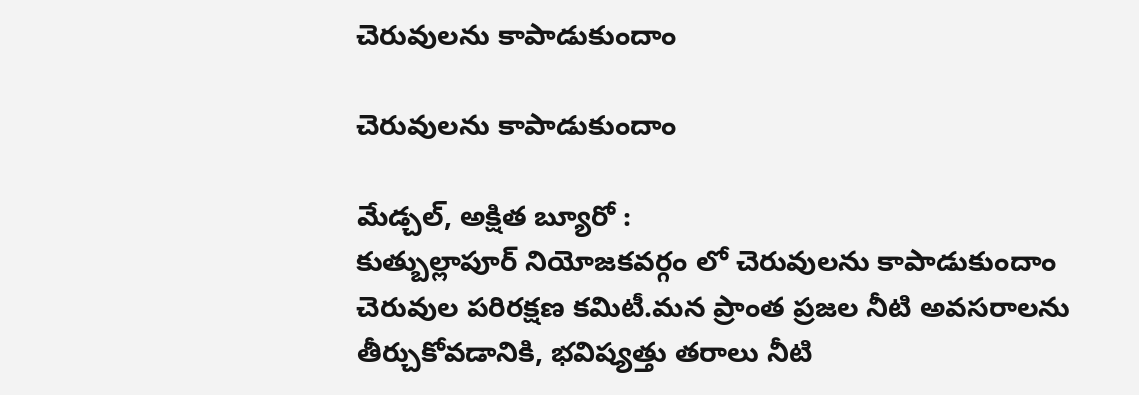చెరువులను కాపాడుకుందాం

చెరువులను కాపాడుకుందాం

మేడ్చల్, అక్షిత బ్యూరో :
కుత్బుల్లాపూర్ నియోజకవర్గం లో చెరువులను కాపాడుకుందాం చెరువుల పరిరక్షణ కమిటీ.మన ప్రాంత ప్రజల నీటి అవసరాలను తీర్చుకోవడానికి, భవిష్యత్తు తరాలు నీటి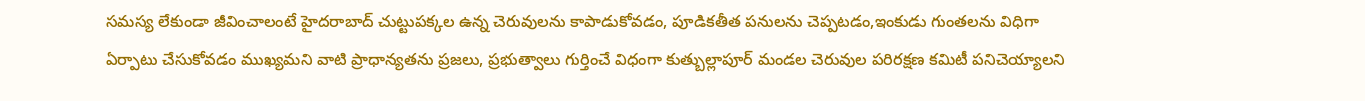సమస్య లేకుండా జీవించాలంటే హైదరాబాద్ చుట్టుపక్కల ఉన్న చెరువులను కాపాడుకోవడం, పూడికతీత పనులను చెప్పటడం,ఇంకుడు గుంతలను విధిగా ఏర్పాటు చేసుకోవడం ముఖ్యమని వాటి ప్రాధాన్యతను ప్రజలు, ప్రభుత్వాలు గుర్తించే విధంగా కుత్బుల్లాపూర్ మండల చెరువుల పరిరక్షణ కమిటీ పనిచెయ్యాలని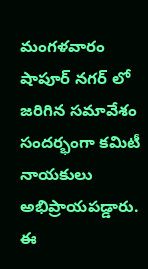మంగళవారం షాపూర్ నగర్ లో జరిగిన సమావేశం సందర్భంగా కమిటీ నాయకులు అభిప్రాయపడ్డారు. ఈ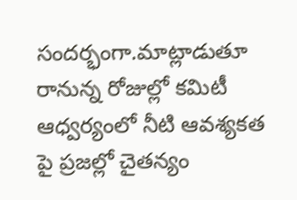సందర్భంగా.మాట్లాడుతూ రానున్న రోజుల్లో కమిటీ ఆధ్వర్యంలో నీటి ఆవశ్యకత పై ప్రజల్లో చైతన్యం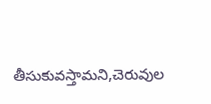తీసుకువస్తామని,చెరువుల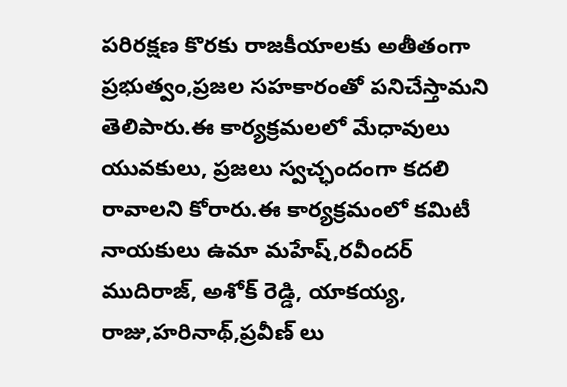పరిరక్షణ కొరకు రాజకీయాలకు అతీతంగా ప్రభుత్వం,ప్రజల సహకారంతో పనిచేస్తామని తెలిపారు.ఈ కార్యక్రమలలో మేధావులు యువకులు, ప్రజలు స్వచ్ఛందంగా కదలి రావాలని కోరారు.ఈ కార్యక్రమంలో కమిటీ నాయకులు ఉమా మహేష్,రవీందర్ ముదిరాజ్, అశోక్ రెడ్డి, యాకయ్య, రాజు,హరినాథ్,ప్రవీణ్ లు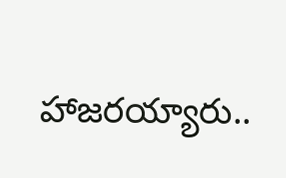హాజరయ్యారు..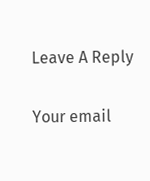Leave A Reply

Your email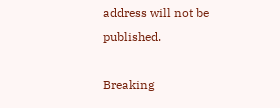address will not be published.

Breaking